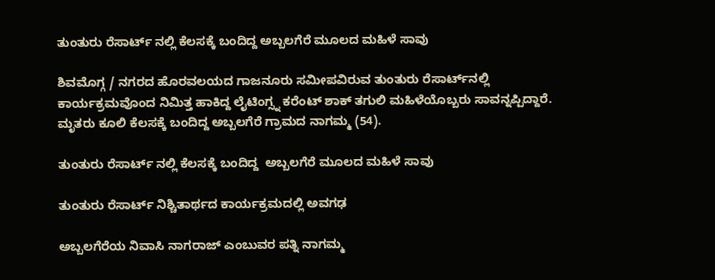ತುಂತುರು ರೆಸಾರ್ಟ್‌ ನಲ್ಲಿ ಕೆಲಸಕ್ಕೆ ಬಂದಿದ್ದ ಅಬ್ಬಲಗೆರೆ ಮೂಲದ ಮಹಿಳೆ ಸಾವು

ಶಿವಮೊಗ್ಗ / ನಗರದ ಹೊರವಲಯದ ಗಾಜನೂರು ಸಮೀಪವಿರುವ ತುಂತುರು ರೆಸಾರ್ಟ್‌ನಲ್ಲಿ ಕಾರ್ಯಕ್ರಮವೊಂದ ನಿಮಿತ್ತ ಹಾಕಿದ್ದ ಲೈಟಿಂಗ್ಸ್ನ ಕರೆಂಟ್ ಶಾಕ್ ತಗುಲಿ ಮಹಿಳೆಯೊಬ್ಬರು ಸಾವನ್ನಪ್ಪಿದ್ದಾರೆ. ಮೃತರು ಕೂಲಿ ಕೆಲಸಕ್ಕೆ ಬಂದಿದ್ದ ಅಬ್ಬಲಗೆರೆ ಗ್ರಾಮದ ನಾಗಮ್ಮ (54).

ತುಂತುರು ರೆಸಾರ್ಟ್‌ ನಲ್ಲಿ ಕೆಲಸಕ್ಕೆ ಬಂದಿದ್ದ  ಅಬ್ಬಲಗೆರೆ ಮೂಲದ ಮಹಿಳೆ ಸಾವು

ತುಂತುರು ರೆಸಾರ್ಟ್‌ ನಿಶ್ಚಿತಾರ್ಥದ ಕಾರ್ಯಕ್ರಮದಲ್ಲಿ ಅವಗಢ

ಅಬ್ಬಲಗೆರೆಯ ನಿವಾಸಿ ನಾಗರಾಜ್ ಎಂಬುವರ ಪತ್ನಿ ನಾಗಮ್ಮ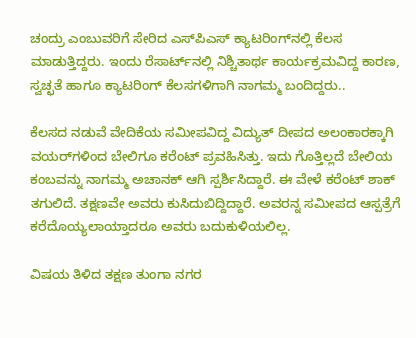ಚಂದ್ರು ಎಂಬುವರಿಗೆ ಸೇರಿದ ಎಸ್‌ಪಿಎಸ್ ಕ್ಯಾಟರಿಂಗ್‌ನಲ್ಲಿ ಕೆಲಸ ಮಾಡುತ್ತಿದ್ದರು. ಇಂದು ರೆಸಾರ್ಟ್‌ನಲ್ಲಿ ನಿಶ್ಚಿತಾರ್ಥ ಕಾರ್ಯಕ್ರಮವಿದ್ದ ಕಾರಣ, ಸ್ವಚ್ಛತೆ ಹಾಗೂ ಕ್ಯಾಟರಿಂಗ್ ಕೆಲಸಗಳಿಗಾಗಿ ನಾಗಮ್ಮ ಬಂದಿದ್ದರು..

ಕೆಲಸದ ನಡುವೆ ವೇದಿಕೆಯ ಸಮೀಪವಿದ್ದ ವಿದ್ಯುತ್ ದೀಪದ ಅಲಂಕಾರಕ್ಕಾಗಿ ವಯರ್‌ಗಳಿಂದ ಬೇಲಿಗೂ ಕರೆಂಟ್ ಪ್ರವಹಿಸಿತ್ತು. ಇದು ಗೊತ್ತಿಲ್ಲದೆ ಬೇಲಿಯ ಕಂಬವನ್ನು ನಾಗಮ್ಮ ಅಚಾನಕ್ ಆಗಿ ಸ್ಪರ್ಶಿಸಿದ್ದಾರೆ. ಈ ವೇಳೆ ಕರೆಂಟ್ ಶಾಕ್ ತಗುಲಿದೆ. ತಕ್ಷಣವೇ ಅವರು ಕುಸಿದುಬಿದ್ದಿದ್ದಾರೆ. ಅವರನ್ನ ಸಮೀಪದ ಆಸ್ಪತ್ರೆಗೆ ಕರೆದೊಯ್ಯಲಾಯ್ತಾದರೂ ಅವರು ಬದುಕುಳಿಯಲಿಲ್ಲ.

ವಿಷಯ ತಿಳಿದ ತಕ್ಷಣ ತುಂಗಾ ನಗರ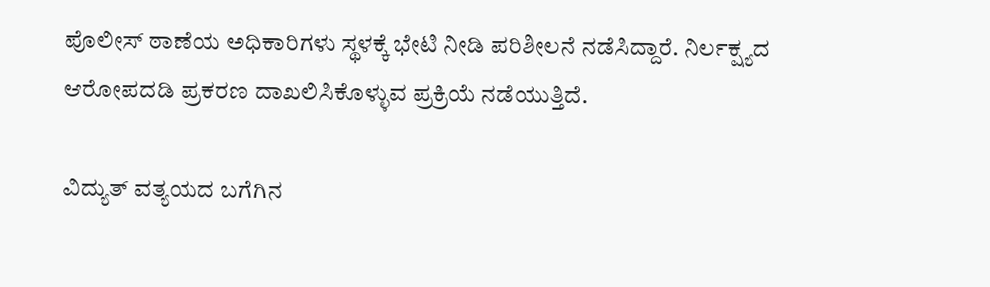ಪೊಲೀಸ್ ಠಾಣೆಯ ಅಧಿಕಾರಿಗಳು ಸ್ಥಳಕ್ಕೆ ಭೇಟಿ ನೀಡಿ ಪರಿಶೀಲನೆ ನಡೆಸಿದ್ದಾರೆ. ನಿರ್ಲಕ್ಷ್ಯದ ಆರೋಪದಡಿ ಪ್ರಕರಣ ದಾಖಲಿಸಿಕೊಳ್ಳುವ ಪ್ರಕ್ರಿಯೆ ನಡೆಯುತ್ತಿದೆ.

ವಿದ್ಯುತ್ ವತ್ಯಯದ ಬಗೆಗಿನ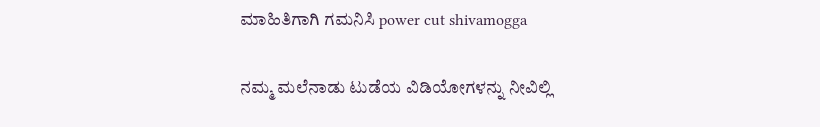ಮಾಹಿತಿಗಾಗಿ ಗಮನಿಸಿ power cut shivamogga

ನಮ್ಮ ಮಲೆನಾಡು ಟುಡೆಯ ವಿಡಿಯೋಗಳನ್ನು ನೀವಿಲ್ಲಿ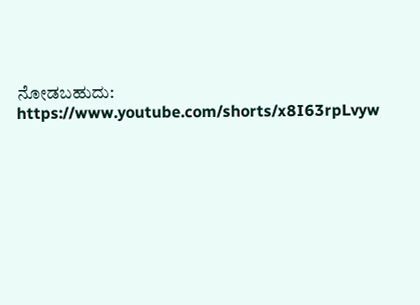ನೋಡಬಹುದು: https://www.youtube.com/shorts/x8I63rpLvyw